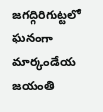జగద్గిరిగుట్టలో ఘనంగా మార్కండేయ జయంతి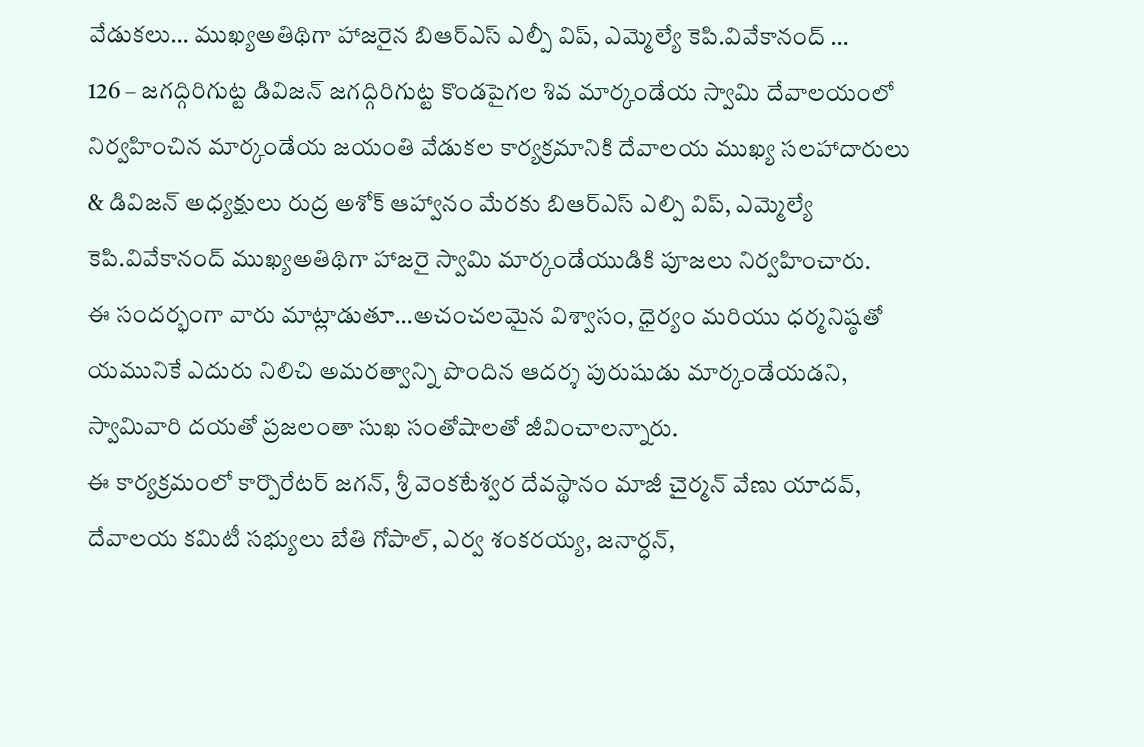వేడుకలు… ముఖ్యఅతిథిగా హాజరైన బిఆర్ఎస్ ఎల్పీ విప్, ఎమ్మెల్యే కెపి.వివేకానంద్ …
126 – జగద్గిరిగుట్ట డివిజన్ జగద్గిరిగుట్ట కొండపైగల శివ మార్కండేయ స్వామి దేవాలయంలో నిర్వహించిన మార్కండేయ జయంతి వేడుకల కార్యక్రమానికి దేవాలయ ముఖ్య సలహాదారులు & డివిజన్ అధ్యక్షులు రుద్ర అశోక్ ఆహ్వానం మేరకు బిఆర్ఎస్ ఎల్పి విప్, ఎమ్మెల్యే కెపి.వివేకానంద్ ముఖ్యఅతిథిగా హాజరై స్వామి మార్కండేయుడికి పూజలు నిర్వహించారు.
ఈ సందర్భంగా వారు మాట్లాడుతూ…అచంచలమైన విశ్వాసం, ధైర్యం మరియు ధర్మనిష్ఠతో యమునికే ఎదురు నిలిచి అమరత్వాన్ని పొందిన ఆదర్శ పురుషుడు మార్కండేయడని, స్వామివారి దయతో ప్రజలంతా సుఖ సంతోషాలతో జీవించాలన్నారు.
ఈ కార్యక్రమంలో కార్పొరేటర్ జగన్, శ్రీ వెంకటేశ్వర దేవస్థానం మాజీ చైర్మన్ వేణు యాదవ్, దేవాలయ కమిటీ సభ్యులు బేతి గోపాల్, ఎర్వ శంకరయ్య, జనార్ధన్,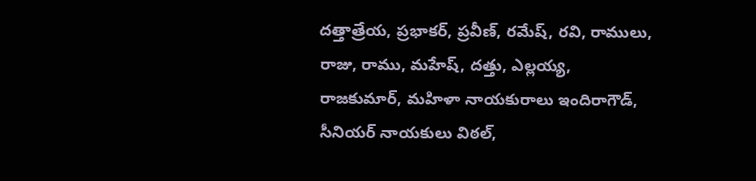దత్తాత్రేయ, ప్రభాకర్, ప్రవీణ్, రమేష్, రవి, రాములు, రాజు, రాము, మహేష్, దత్తు, ఎల్లయ్య, రాజకుమార్, మహిళా నాయకురాలు ఇందిరాగౌడ్, సీనియర్ నాయకులు విఠల్,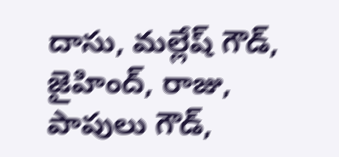దాసు, మల్లేష్ గౌడ్, జైహింద్, రాజు, పాపులు గౌడ్,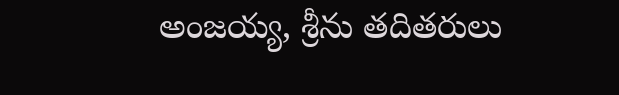అంజయ్య, శ్రీను తదితరులు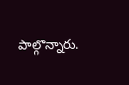పాల్గొన్నారు.